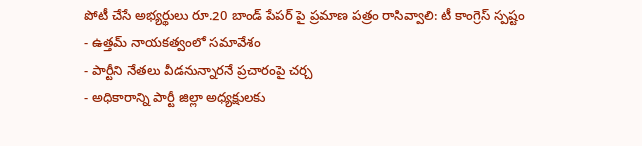పోటీ చేసే అభ్యర్థులు రూ.20 బాండ్ పేపర్ పై ప్రమాణ పత్రం రాసివ్వాలి: టీ కాంగ్రెస్ స్పష్టం
- ఉత్తమ్ నాయకత్వంలో సమావేశం
- పార్టీని నేతలు వీడనున్నారనే ప్రచారంపై చర్చ
- అధికారాన్ని పార్టీ జిల్లా అధ్యక్షులకు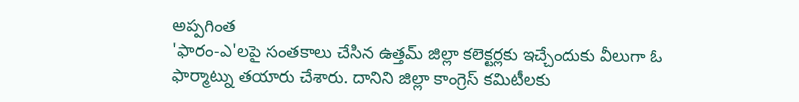అప్పగింత
'ఫారం-ఎ'లపై సంతకాలు చేసిన ఉత్తమ్ జిల్లా కలెక్టర్లకు ఇచ్చేందుకు వీలుగా ఓ ఫార్మాట్ను తయారు చేశారు. దానిని జిల్లా కాంగ్రెస్ కమిటీలకు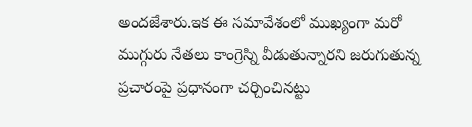అందజేశారు.ఇక ఈ సమావేశంలో ముఖ్యంగా మరో ముగ్గురు నేతలు కాంగ్రెస్ని వీడుతున్నారని జరుగుతున్న ప్రచారంపై ప్రధానంగా చర్చించినట్టు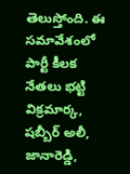తెలుస్తోంది. ఈ సమావేశంలో పార్టీ కీలక నేతలు భట్టి విక్రమార్క, షబ్బీర్ అలీ, జానారెడ్డి,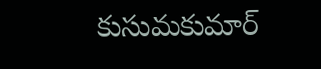కుసుమకుమార్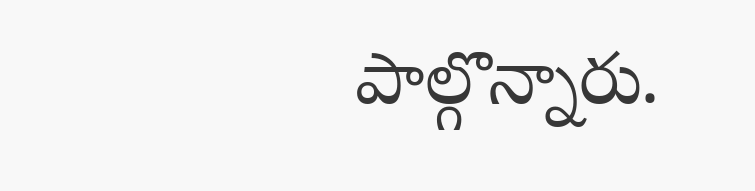పాల్గొన్నారు.